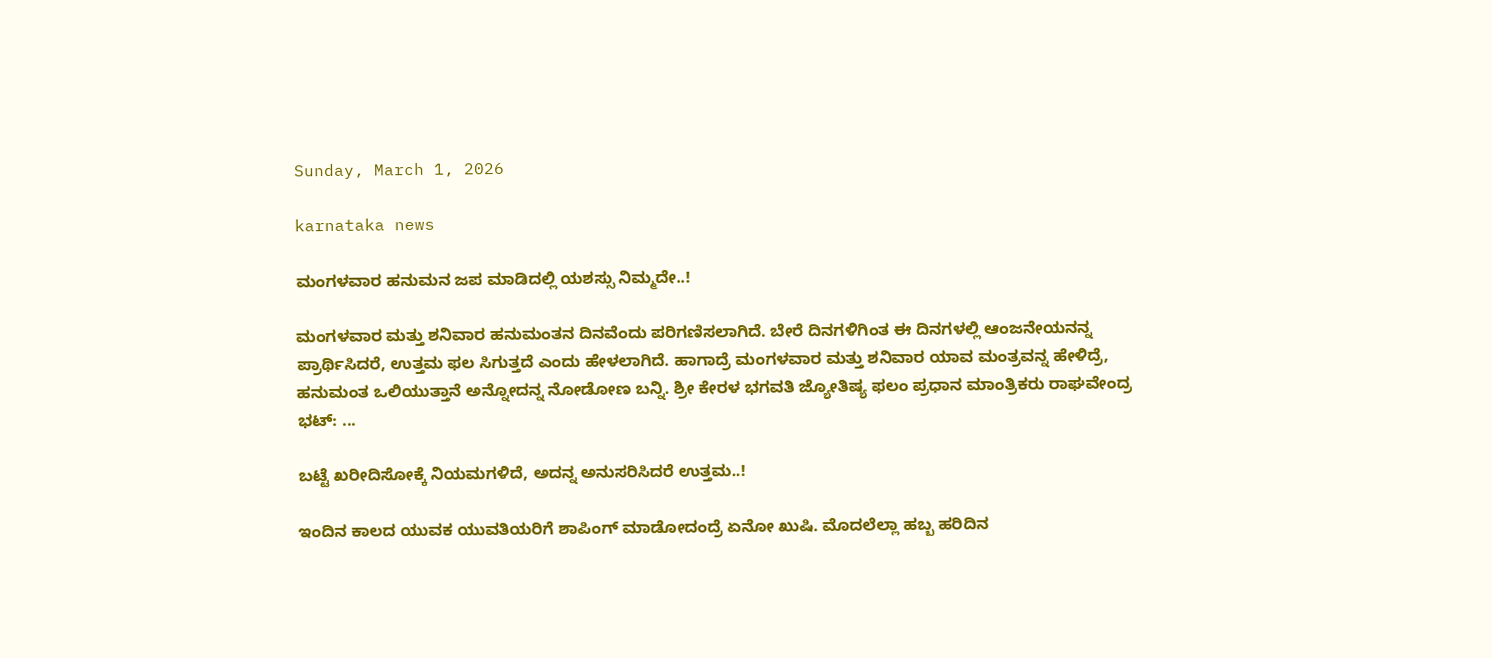Sunday, March 1, 2026

karnataka news

ಮಂಗಳವಾರ ಹನುಮನ ಜಪ ಮಾಡಿದಲ್ಲಿ ಯಶಸ್ಸು ನಿಮ್ಮದೇ..!

ಮಂಗಳವಾರ ಮತ್ತು ಶನಿವಾರ ಹನುಮಂತನ ದಿನವೆಂದು ಪರಿಗಣಿಸಲಾಗಿದೆ. ಬೇರೆ ದಿನಗಳಿಗಿಂತ ಈ ದಿನಗಳಲ್ಲಿ ಆಂಜನೇಯನನ್ನ ಪ್ರಾರ್ಥಿಸಿದರೆ, ಉತ್ತಮ ಫಲ ಸಿಗುತ್ತದೆ ಎಂದು ಹೇಳಲಾಗಿದೆ. ಹಾಗಾದ್ರೆ ಮಂಗಳವಾರ ಮತ್ತು ಶನಿವಾರ ಯಾವ ಮಂತ್ರವನ್ನ ಹೇಳಿದ್ರೆ, ಹನುಮಂತ ಒಲಿಯುತ್ತಾನೆ ಅನ್ನೋದನ್ನ ನೋಡೋಣ ಬನ್ನಿ. ಶ್ರೀ ಕೇರಳ ಭಗವತಿ ಜ್ಯೋತಿಷ್ಯ ಫಲಂ ಪ್ರಧಾನ ಮಾಂತ್ರಿಕರು ರಾಘವೇಂದ್ರ ಭಟ್: ...

ಬಟ್ಟೆ ಖರೀದಿಸೋಕ್ಕೆ ನಿಯಮಗಳಿದೆ, ಅದನ್ನ ಅನುಸರಿಸಿದರೆ ಉತ್ತಮ..!

ಇಂದಿನ ಕಾಲದ ಯುವಕ ಯುವತಿಯರಿಗೆ ಶಾಪಿಂಗ್ ಮಾಡೋದಂದ್ರೆ ಏನೋ ಖುಷಿ. ಮೊದಲೆಲ್ಲಾ ಹಬ್ಬ ಹರಿದಿನ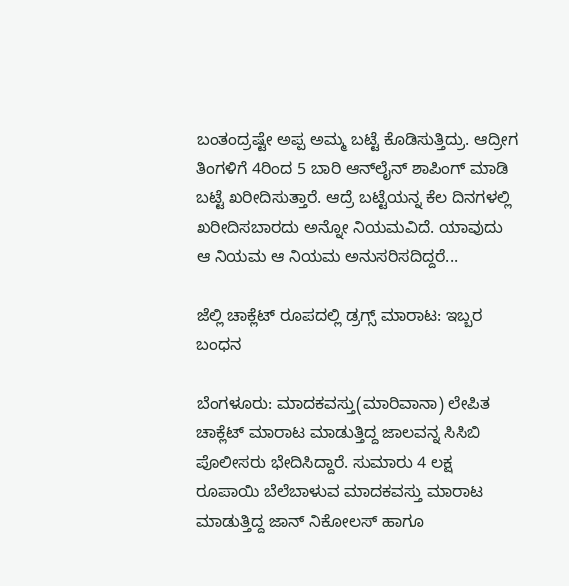ಬಂತಂದ್ರಷ್ಟೇ ಅಪ್ಪ ಅಮ್ಮ ಬಟ್ಟೆ ಕೊಡಿಸುತ್ತಿದ್ರು. ಆದ್ರೀಗ ತಿಂಗಳಿಗೆ 4ರಿಂದ 5 ಬಾರಿ ಆನ್‌ಲೈನ್ ಶಾಪಿಂಗ್ ಮಾಡಿ ಬಟ್ಟೆ ಖರೀದಿಸುತ್ತಾರೆ. ಆದ್ರೆ ಬಟ್ಟೆಯನ್ನ ಕೆಲ ದಿನಗಳಲ್ಲಿ ಖರೀದಿಸಬಾರದು ಅನ್ನೋ ನಿಯಮವಿದೆ. ಯಾವುದು ಆ ನಿಯಮ ಆ ನಿಯಮ ಅನುಸರಿಸದಿದ್ದರೆ...

ಜೆಲ್ಲಿ ಚಾಕ್ಲೆಟ್ ರೂಪದಲ್ಲಿ ಡ್ರಗ್ಸ್ ಮಾರಾಟ: ಇಬ್ಬರ ಬಂಧನ

ಬೆಂಗಳೂರು: ಮಾದಕವಸ್ತು(ಮಾರಿವಾನಾ) ಲೇಪಿತ ಚಾಕ್ಲೆಟ್ ಮಾರಾಟ ಮಾಡುತ್ತಿದ್ದ ಜಾಲವನ್ನ ಸಿಸಿಬಿ ಪೊಲೀಸರು ಭೇದಿಸಿದ್ದಾರೆ. ಸುಮಾರು 4 ಲಕ್ಷ ರೂಪಾಯಿ ಬೆಲೆಬಾಳುವ ಮಾದಕವಸ್ತು ಮಾರಾಟ ಮಾಡುತ್ತಿದ್ದ ಜಾನ್ ನಿಕೋಲಸ್ ಹಾಗೂ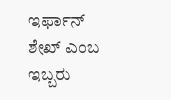ಇರ್ಫಾನ್ ಶೇಖ್ ಎಂಬ ಇಬ್ಬರು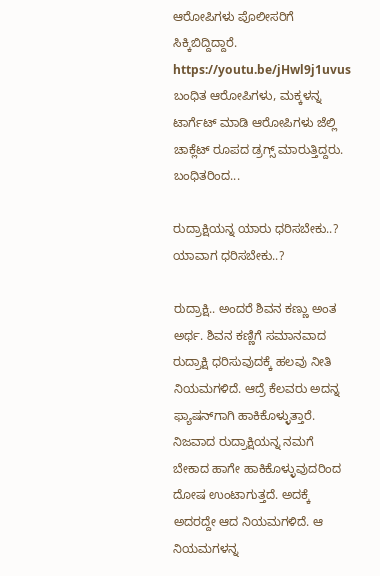ಆರೋಪಿಗಳು ಪೊಲೀಸರಿಗೆ ಸಿಕ್ಕಿಬಿದ್ದಿದ್ದಾರೆ. https://youtu.be/jHwl9j1uvus ಬಂಧಿತ ಆರೋಪಿಗಳು, ಮಕ್ಕಳನ್ನ ಟಾರ್ಗೆಟ್ ಮಾಡಿ ಆರೋಪಿಗಳು ಜೆಲ್ಲಿ ಚಾಕ್ಲೆಟ್ ರೂಪದ ಡ್ರಗ್ಸ್ ಮಾರುತ್ತಿದ್ದರು. ಬಂಧಿತರಿಂದ...

ರುದ್ರಾಕ್ಷಿಯನ್ನ ಯಾರು ಧರಿಸಬೇಕು..? ಯಾವಾಗ ಧರಿಸಬೇಕು..?

ರುದ್ರಾಕ್ಷಿ.. ಅಂದರೆ ಶಿವನ ಕಣ್ಣು ಅಂತ ಅರ್ಥ. ಶಿವನ ಕಣ್ಣಿಗೆ ಸಮಾನವಾದ ರುದ್ರಾಕ್ಷಿ ಧರಿಸುವುದಕ್ಕೆ ಹಲವು ನೀತಿ ನಿಯಮಗಳಿದೆ. ಆದ್ರೆ ಕೆಲವರು ಅದನ್ನ ಫ್ಯಾಷನ್‌ಗಾಗಿ ಹಾಕಿಕೊಳ್ಳುತ್ತಾರೆ. ನಿಜವಾದ ರುದ್ರಾಕ್ಷಿಯನ್ನ ನಮಗೆ ಬೇಕಾದ ಹಾಗೇ ಹಾಕಿಕೊಳ್ಳುವುದರಿಂದ ದೋಷ ಉಂಟಾಗುತ್ತದೆ. ಅದಕ್ಕೆ ಅದರದ್ದೇ ಆದ ನಿಯಮಗಳಿದೆ. ಆ ನಿಯಮಗಳನ್ನ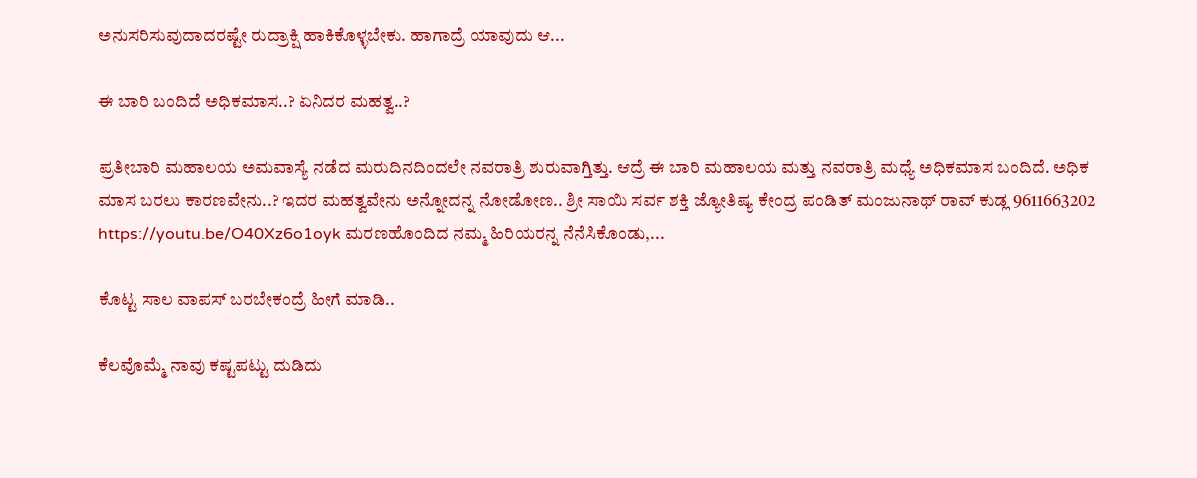ಅನುಸರಿಸುವುದಾದರಷ್ಟೇ ರುದ್ರಾಕ್ಷಿ ಹಾಕಿಕೊಳ್ಳಬೇಕು. ಹಾಗಾದ್ರೆ ಯಾವುದು ಆ...

ಈ ಬಾರಿ ಬಂದಿದೆ ಅಧಿಕಮಾಸ..? ಏನಿದರ ಮಹತ್ವ..?

ಪ್ರತೀಬಾರಿ ಮಹಾಲಯ ಅಮವಾಸ್ಯೆ ನಡೆದ ಮರುದಿನದಿಂದಲೇ ನವರಾತ್ರಿ ಶುರುವಾಗ್ತಿತ್ತು. ಆದ್ರೆ ಈ ಬಾರಿ ಮಹಾಲಯ ಮತ್ತು ನವರಾತ್ರಿ ಮಧ್ಯೆ ಅಧಿಕಮಾಸ ಬಂದಿದೆ. ಅಧಿಕ ಮಾಸ ಬರಲು ಕಾರಣವೇನು..? ಇದರ ಮಹತ್ವವೇನು ಅನ್ನೋದನ್ನ ನೋಡೋಣ.. ಶ್ರೀ ಸಾಯಿ ಸರ್ವ ಶಕ್ತಿ ಜ್ಯೋತಿಷ್ಯ ಕೇಂದ್ರ ಪಂಡಿತ್ ಮಂಜುನಾಥ್ ರಾವ್ ಕುಡ್ಲ 9611663202 https://youtu.be/O40Xz6o1oyk ಮರಣಹೊಂದಿದ ನಮ್ಮ ಹಿರಿಯರನ್ನ ನೆನೆಸಿಕೊಂಡು,...

ಕೊಟ್ಟ ಸಾಲ ವಾಪಸ್ ಬರಬೇಕಂದ್ರೆ ಹೀಗೆ ಮಾಡಿ..

ಕೆಲವೊಮ್ಮೆ ನಾವು ಕಷ್ಟಪಟ್ಟು ದುಡಿದು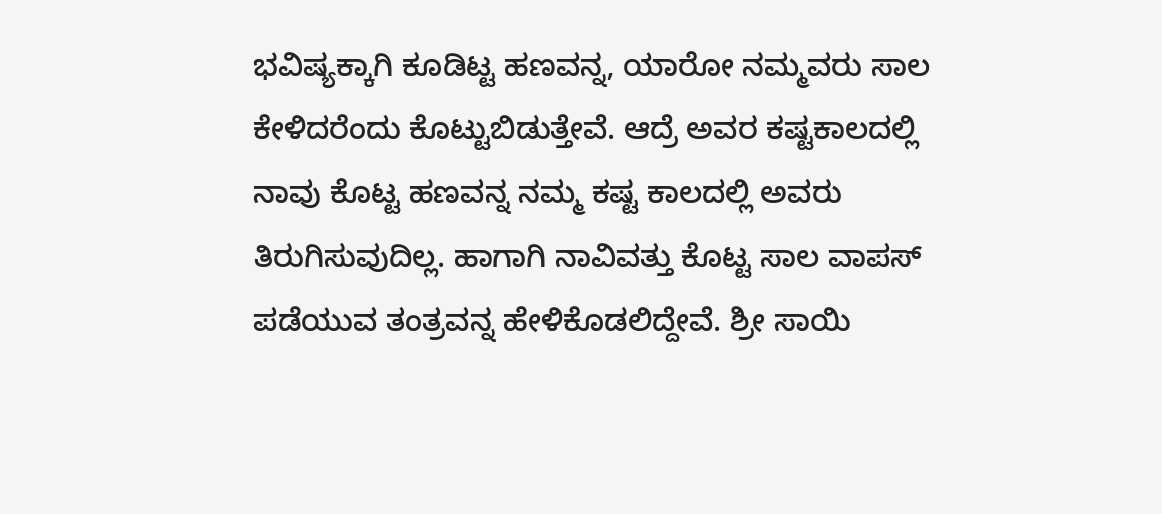ಭವಿಷ್ಯಕ್ಕಾಗಿ ಕೂಡಿಟ್ಟ ಹಣವನ್ನ, ಯಾರೋ ನಮ್ಮವರು ಸಾಲ ಕೇಳಿದರೆಂದು ಕೊಟ್ಟುಬಿಡುತ್ತೇವೆ. ಆದ್ರೆ ಅವರ ಕಷ್ಟಕಾಲದಲ್ಲಿ ನಾವು ಕೊಟ್ಟ ಹಣವನ್ನ ನಮ್ಮ ಕಷ್ಟ ಕಾಲದಲ್ಲಿ ಅವರು ತಿರುಗಿಸುವುದಿಲ್ಲ. ಹಾಗಾಗಿ ನಾವಿವತ್ತು ಕೊಟ್ಟ ಸಾಲ ವಾಪಸ್ ಪಡೆಯುವ ತಂತ್ರವನ್ನ ಹೇಳಿಕೊಡಲಿದ್ದೇವೆ. ಶ್ರೀ ಸಾಯಿ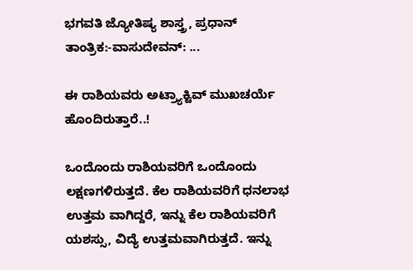ಭಗವತಿ ಜ್ಯೋತಿಷ್ಯ ಶಾಸ್ತ್ರ, ಪ್ರಧಾನ್ ತಾಂತ್ರಿಕ:-ವಾಸುದೇವನ್: ...

ಈ ರಾಶಿಯವರು ಅಟ್ರ್ಯಾಕ್ಟಿವ್ ಮುಖಚರ್ಯೆ ಹೊಂದಿರುತ್ತಾರೆ..!

ಒಂದೊಂದು ರಾಶಿಯವರಿಗೆ ಒಂದೊಂದು ಲಕ್ಷಣಗಳಿರುತ್ತದೆ. ಕೆಲ ರಾಶಿಯವರಿಗೆ ಧನಲಾಭ ಉತ್ತಮ ವಾಗಿದ್ದರೆ, ಇನ್ನು ಕೆಲ ರಾಶಿಯವರಿಗೆ ಯಶಸ್ಸು, ವಿದ್ಯೆ ಉತ್ತಮವಾಗಿರುತ್ತದೆ. ಇನ್ನು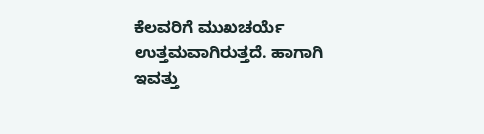ಕೆಲವರಿಗೆ ಮುಖಚರ್ಯೆ ಉತ್ತಮವಾಗಿರುತ್ತದೆ. ಹಾಗಾಗಿ ಇವತ್ತು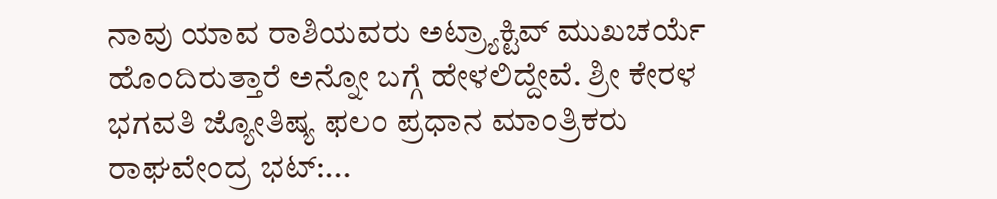ನಾವು ಯಾವ ರಾಶಿಯವರು ಅಟ್ರ್ಯಾಕ್ಟಿವ್ ಮುಖಚರ್ಯೆ ಹೊಂದಿರುತ್ತಾರೆ ಅನ್ನೋ ಬಗ್ಗೆ ಹೇಳಲಿದ್ದೇವೆ. ಶ್ರೀ ಕೇರಳ ಭಗವತಿ ಜ್ಯೋತಿಷ್ಯ ಫಲಂ ಪ್ರಧಾನ ಮಾಂತ್ರಿಕರು ರಾಘವೇಂದ್ರ ಭಟ್:...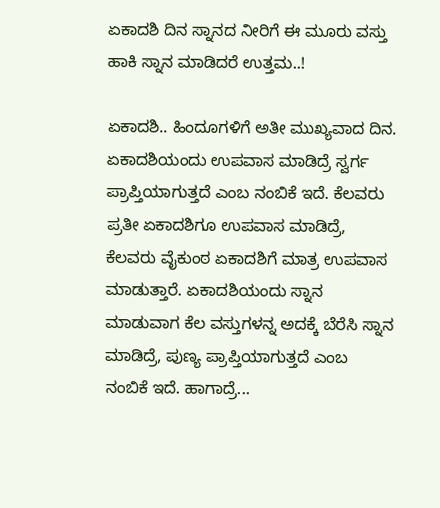ಏಕಾದಶಿ ದಿನ ಸ್ನಾನದ ನೀರಿಗೆ ಈ ಮೂರು ವಸ್ತು ಹಾಕಿ ಸ್ನಾನ ಮಾಡಿದರೆ ಉತ್ತಮ..!

ಏಕಾದಶಿ.. ಹಿಂದೂಗಳಿಗೆ ಅತೀ ಮುಖ್ಯವಾದ ದಿನ. ಏಕಾದಶಿಯಂದು ಉಪವಾಸ ಮಾಡಿದ್ರೆ ಸ್ವರ್ಗ ಪ್ರಾಪ್ತಿಯಾಗುತ್ತದೆ ಎಂಬ ನಂಬಿಕೆ ಇದೆ. ಕೆಲವರು ಪ್ರತೀ ಏಕಾದಶಿಗೂ ಉಪವಾಸ ಮಾಡಿದ್ರೆ, ಕೆಲವರು ವೈಕುಂಠ ಏಕಾದಶಿಗೆ ಮಾತ್ರ ಉಪವಾಸ ಮಾಡುತ್ತಾರೆ. ಏಕಾದಶಿಯಂದು ಸ್ನಾನ ಮಾಡುವಾಗ ಕೆಲ ವಸ್ತುಗಳನ್ನ ಅದಕ್ಕೆ ಬೆರೆಸಿ ಸ್ನಾನ ಮಾಡಿದ್ರೆ, ಪುಣ್ಯ ಪ್ರಾಪ್ತಿಯಾಗುತ್ತದೆ ಎಂಬ ನಂಬಿಕೆ ಇದೆ. ಹಾಗಾದ್ರೆ...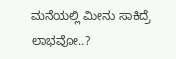ಮನೆಯಲ್ಲಿ ಮೀನು ಸಾಕಿದ್ರೆ ಲಾಭವೋ..?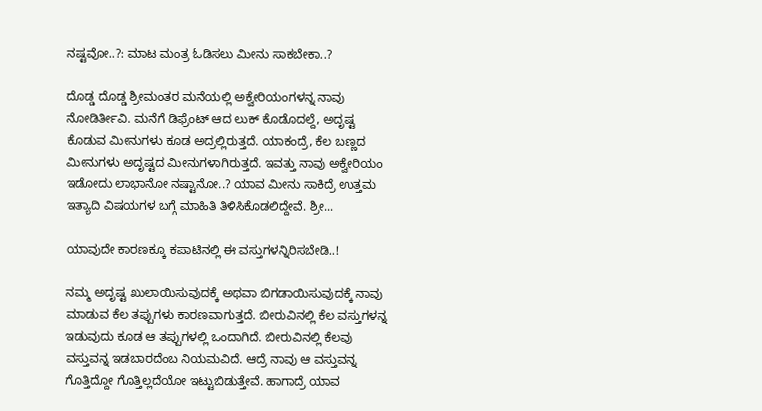ನಷ್ಟವೋ..?: ಮಾಟ ಮಂತ್ರ ಓಡಿಸಲು ಮೀನು ಸಾಕಬೇಕಾ..?

ದೊಡ್ಡ ದೊಡ್ಡ ಶ್ರೀಮಂತರ ಮನೆಯಲ್ಲಿ ಅಕ್ವೇರಿಯಂಗಳನ್ನ ನಾವು ನೋಡಿರ್ತೀವಿ. ಮನೆಗೆ ಡಿಫ್ರೆಂಟ್ ಆದ ಲುಕ್ ಕೊಡೊದಲ್ದೆ, ಅದೃಷ್ಟ ಕೊಡುವ ಮೀನುಗಳು ಕೂಡ ಅದ್ರಲ್ಲಿರುತ್ತದೆ. ಯಾಕಂದ್ರೆ, ಕೆಲ ಬಣ್ಣದ ಮೀನುಗಳು ಅದೃಷ್ಟದ ಮೀನುಗಳಾಗಿರುತ್ತದೆ. ಇವತ್ತು ನಾವು ಅಕ್ವೇರಿಯಂ ಇಡೋದು ಲಾಭಾನೋ ನಷ್ಟಾನೋ..? ಯಾವ ಮೀನು ಸಾಕಿದ್ರೆ ಉತ್ತಮ ಇತ್ಯಾದಿ ವಿಷಯಗಳ ಬಗ್ಗೆ ಮಾಹಿತಿ ತಿಳಿಸಿಕೊಡಲಿದ್ದೇವೆ. ಶ್ರೀ...

ಯಾವುದೇ ಕಾರಣಕ್ಕೂ ಕಪಾಟಿನಲ್ಲಿ ಈ ವಸ್ತುಗಳನ್ನಿರಿಸಬೇಡಿ..!

ನಮ್ಮ ಅದೃಷ್ಟ ಖುಲಾಯಿಸುವುದಕ್ಕೆ ಅಥವಾ ಬಿಗಡಾಯಿಸುವುದಕ್ಕೆ ನಾವು ಮಾಡುವ ಕೆಲ ತಪ್ಪುಗಳು ಕಾರಣವಾಗುತ್ತದೆ. ಬೀರುವಿನಲ್ಲಿ ಕೆಲ ವಸ್ತುಗಳನ್ನ ಇಡುವುದು ಕೂಡ ಆ ತಪ್ಪುಗಳಲ್ಲಿ ಒಂದಾಗಿದೆ. ಬೀರುವಿನಲ್ಲಿ ಕೆಲವು ವಸ್ತುವನ್ನ ಇಡಬಾರದೆಂಬ ನಿಯಮವಿದೆ. ಆದ್ರೆ ನಾವು ಆ ವಸ್ತುವನ್ನ ಗೊತ್ತಿದ್ದೋ ಗೊತ್ತಿಲ್ಲದೆಯೋ ಇಟ್ಟುಬಿಡುತ್ತೇವೆ. ಹಾಗಾದ್ರೆ ಯಾವ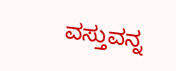ವಸ್ತುವನ್ನ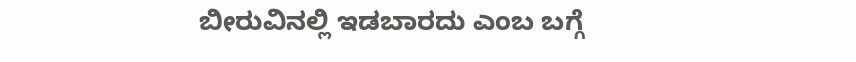ಬೀರುವಿನಲ್ಲಿ ಇಡಬಾರದು ಎಂಬ ಬಗ್ಗೆ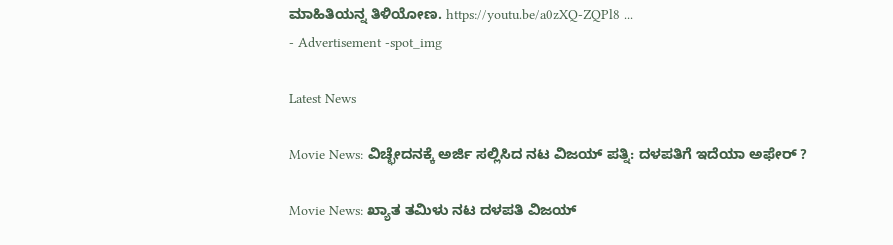ಮಾಹಿತಿಯನ್ನ ತಿಳಿಯೋಣ. https://youtu.be/a0zXQ-ZQPl8 ...
- Advertisement -spot_img

Latest News

Movie News: ವಿಚ್ಛೇದನಕ್ಕೆ ಅರ್ಜಿ ಸಲ್ಲಿಸಿದ ನಟ ವಿಜಯ್ ಪತ್ನಿ: ದಳಪತಿಗೆ ಇದೆಯಾ ಅಫೇರ್ ?

Movie News: ಖ್ಯಾತ ತಮಿಳು ನಟ ದಳಪತಿ ವಿಜಯ್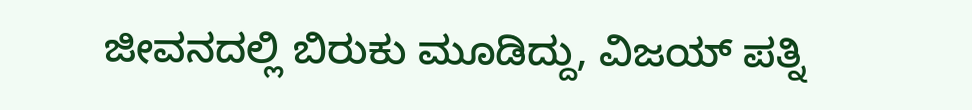ಜೀವನದಲ್ಲಿ ಬಿರುಕು ಮೂಡಿದ್ದು, ವಿಜಯ್ ಪತ್ನಿ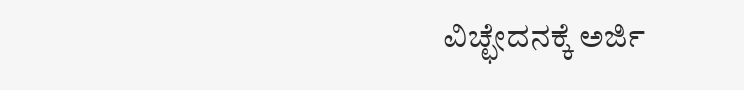ವಿಚ್ಛೇದನಕ್ಕೆ ಅರ್ಜಿ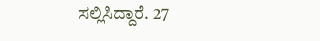ಸಲ್ಲಿಸಿದ್ದಾರೆ. 27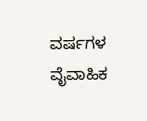ವರ್ಷಗಳ ವೈವಾಹಿಕ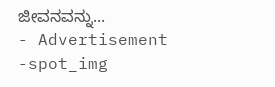ಜೀವನವನ್ನು...
- Advertisement -spot_img